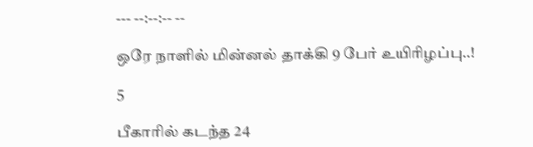--- --:--:-- --

ஒரே நாளில் மின்னல் தாக்கி 9 பேர் உயிரிழப்பு..!

5

பீகாரில் கடந்த 24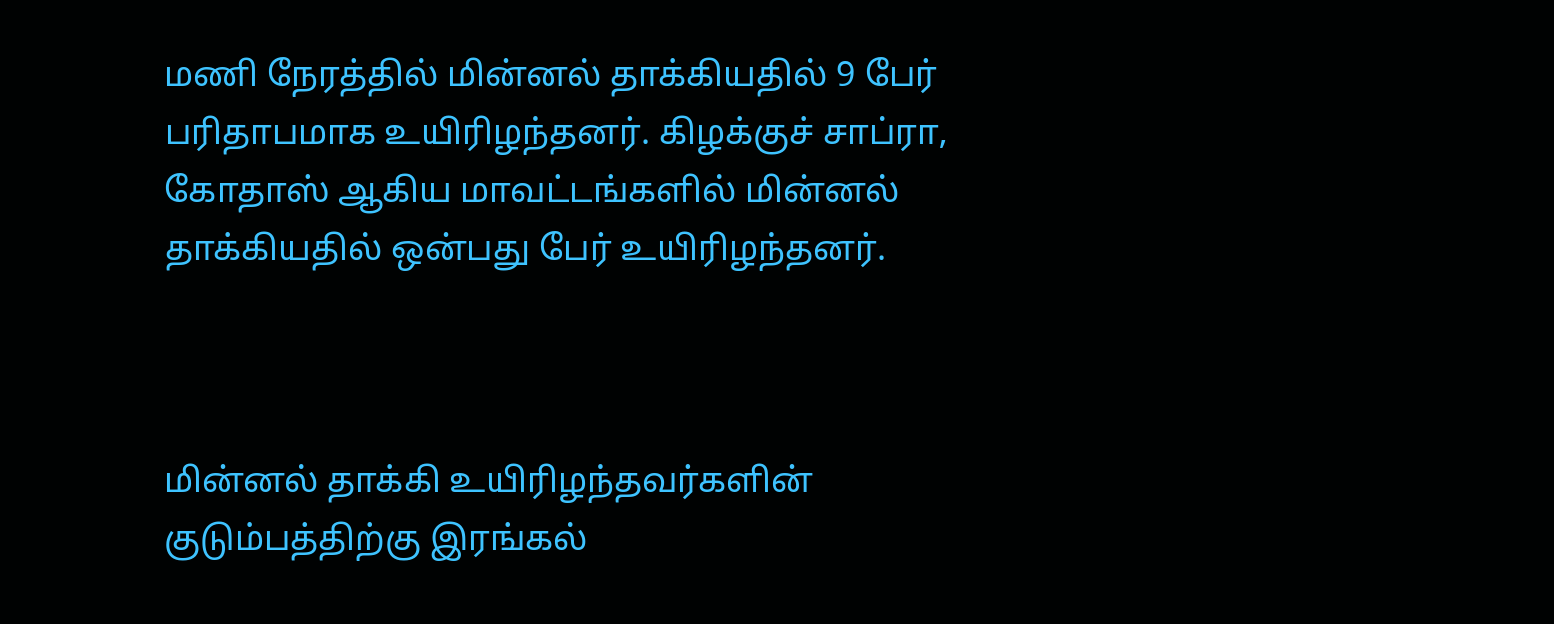மணி நேரத்தில் மின்னல் தாக்கியதில் 9 பேர் பரிதாபமாக உயிரிழந்தனர். கிழக்குச் சாப்ரா, கோதாஸ் ஆகிய மாவட்டங்களில் மின்னல் தாக்கியதில் ஒன்பது பேர் உயிரிழந்தனர்.



மின்னல் தாக்கி உயிரிழந்தவர்களின் குடும்பத்திற்கு இரங்கல்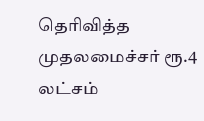தெரிவித்த முதலமைச்சர் ரூ.4 லட்சம்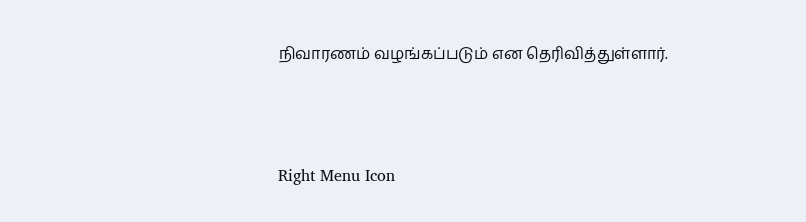நிவாரணம் வழங்கப்படும் என தெரிவித்துள்ளார்.



Right Menu Icon